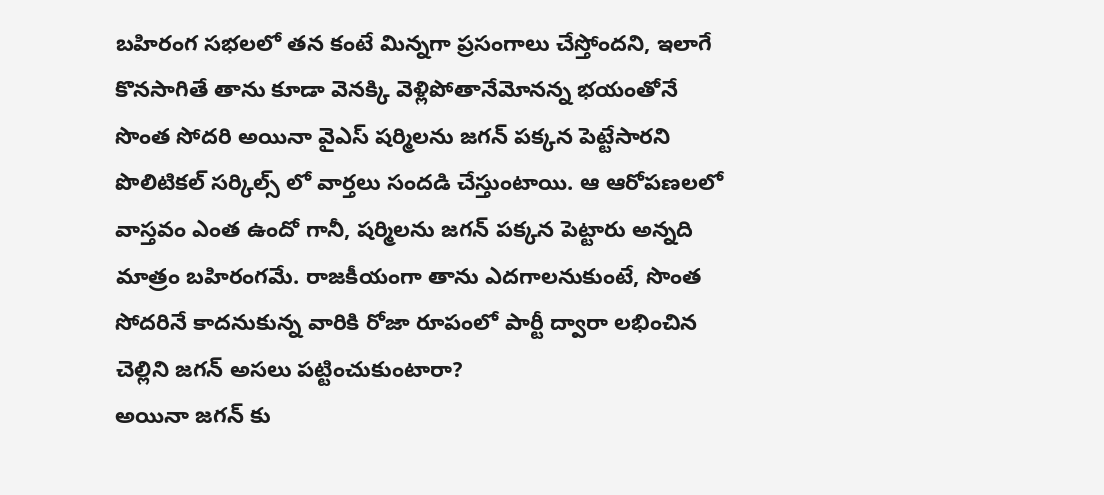బహిరంగ సభలలో తన కంటే మిన్నగా ప్రసంగాలు చేస్తోందని, ఇలాగే కొనసాగితే తాను కూడా వెనక్కి వెళ్లిపోతానేమోనన్న భయంతోనే సొంత సోదరి అయినా వైఎస్ షర్మిలను జగన్ పక్కన పెట్టేసారని పొలిటికల్ సర్కిల్స్ లో వార్తలు సందడి చేస్తుంటాయి. ఆ ఆరోపణలలో వాస్తవం ఎంత ఉందో గానీ, షర్మిలను జగన్ పక్కన పెట్టారు అన్నది మాత్రం బహిరంగమే. రాజకీయంగా తాను ఎదగాలనుకుంటే, సొంత సోదరినే కాదనుకున్న వారికి రోజా రూపంలో పార్టీ ద్వారా లభించిన చెల్లిని జగన్ అసలు పట్టించుకుంటారా?
అయినా జగన్ కు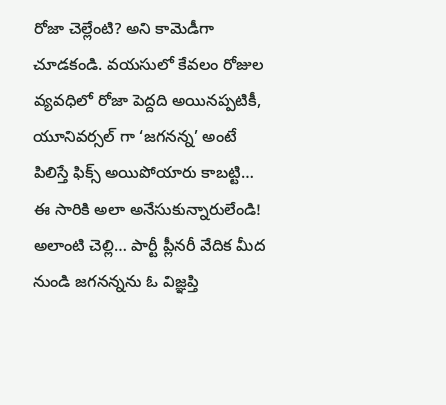రోజా చెల్లేంటి? అని కామెడీగా చూడకండి. వయసులో కేవలం రోజుల వ్యవధిలో రోజా పెద్దది అయినప్పటికీ, యూనివర్సల్ గా ‘జగనన్న’ అంటే పిలిస్తే ఫిక్స్ అయిపోయారు కాబట్టి… ఈ సారికి అలా అనేసుకున్నారులేండి! అలాంటి చెల్లి… పార్టీ ప్లీనరీ వేదిక మీద నుండి జగనన్నను ఓ విజ్ఞప్తి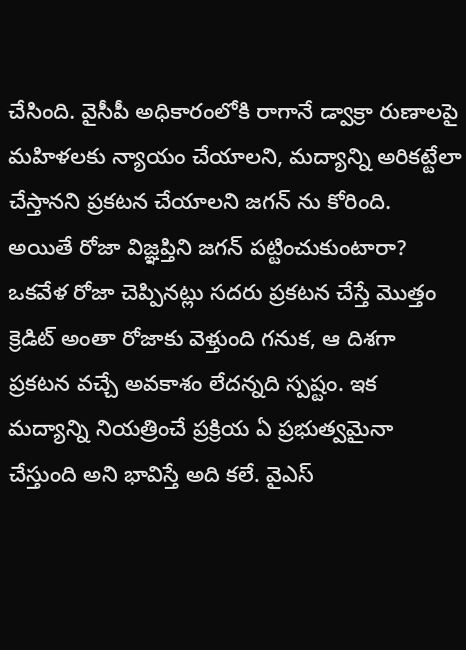చేసింది. వైసీపీ అధికారంలోకి రాగానే డ్వాక్రా రుణాలపై మహిళలకు న్యాయం చేయాలని, మద్యాన్ని అరికట్టేలా చేస్తానని ప్రకటన చేయాలని జగన్ ను కోరింది.
అయితే రోజా విజ్ఞప్తిని జగన్ పట్టించుకుంటారా? ఒకవేళ రోజా చెప్పినట్లు సదరు ప్రకటన చేస్తే మొత్తం క్రెడిట్ అంతా రోజాకు వెళ్తుంది గనుక, ఆ దిశగా ప్రకటన వచ్చే అవకాశం లేదన్నది స్పష్టం. ఇక మద్యాన్ని నియత్రించే ప్రక్రియ ఏ ప్రభుత్వమైనా చేస్తుంది అని భావిస్తే అది కలే. వైఎస్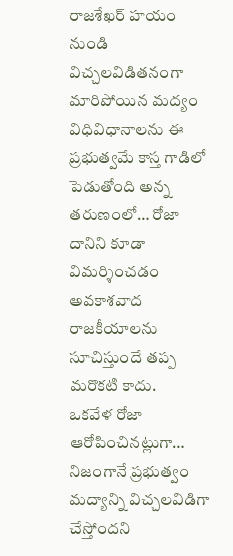రాజశేఖర్ హయం నుండి విచ్చలవిడితనంగా మారిపోయిన మద్యం విధివిధానాలను ఈ ప్రభుత్వమే కాస్త గాడిలో పెడుతోంది అన్న తరుణంలో… రోజా దానిని కూడా విమర్శించడం అవకాశవాద రాజకీయాలను సూచిస్తుందే తప్ప మరొకటి కాదు.
ఒకవేళ రోజా ఆరోపించినట్లుగా… నిజంగానే ప్రభుత్వం మద్యాన్ని విచ్చలవిడిగా చేస్తోందని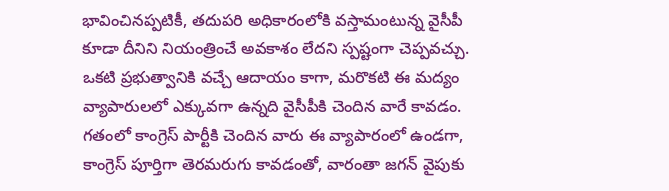భావించినప్పటికీ, తదుపరి అధికారంలోకి వస్తామంటున్న వైసీపీ కూడా దీనిని నియంత్రించే అవకాశం లేదని స్పష్టంగా చెప్పవచ్చు. ఒకటి ప్రభుత్వానికి వచ్చే ఆదాయం కాగా, మరొకటి ఈ మద్యం వ్యాపారులలో ఎక్కువగా ఉన్నది వైసీపీకి చెందిన వారే కావడం. గతంలో కాంగ్రెస్ పార్టీకి చెందిన వారు ఈ వ్యాపారంలో ఉండగా, కాంగ్రెస్ పూర్తిగా తెరమరుగు కావడంతో, వారంతా జగన్ వైపుకు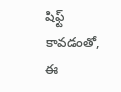షిఫ్ట్ కావడంతో, ఈ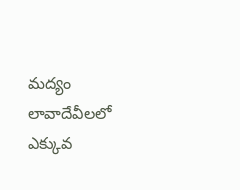మద్యం లావాదేవీలలో ఎక్కువ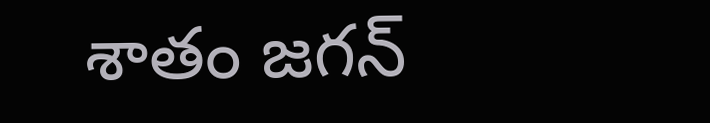శాతం జగన్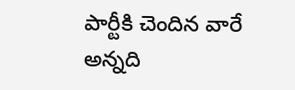పార్టీకి చెందిన వారే అన్నది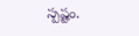స్పష్టం.